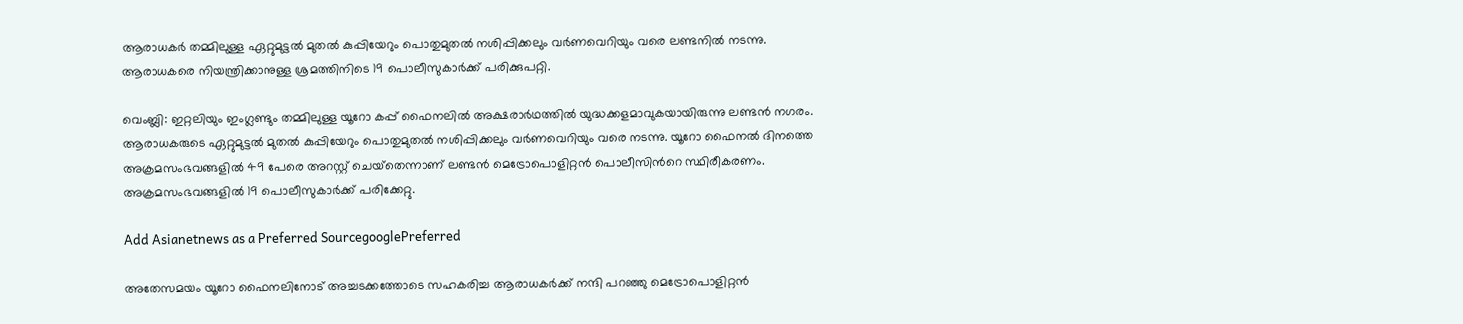ആരാധകര്‍ തമ്മിലുള്ള ഏറ്റുമുട്ടല്‍ മുതല്‍ കുപ്പിയേറും പൊതുമുതല്‍ നശിപ്പിക്കലും വര്‍ണവെറിയും വരെ ലണ്ടനില്‍ നടന്നു. ആരാധകരെ നിയന്ത്രിക്കാനുള്ള ശ്രമത്തിനിടെ 19 പൊലീസുകാര്‍ക്ക് പരിക്കുപറ്റി.

വെംബ്ലി: ഇറ്റലിയും ഇംഗ്ലണ്ടും തമ്മിലുള്ള യൂറോ കപ്പ് ഫൈനലില്‍ അക്ഷരാര്‍ഥത്തില്‍ യുദ്ധക്കളമാവുകയായിരുന്നു ലണ്ടന്‍ നഗരം. ആരാധകരുടെ ഏറ്റുമുട്ടല്‍ മുതല്‍ കുപ്പിയേറും പൊതുമുതല്‍ നശിപ്പിക്കലും വര്‍ണവെറിയും വരെ നടന്നു. യൂറോ ഫൈനല്‍ ദിനത്തെ അക്രമസംഭവങ്ങളില്‍ 49 പേരെ അറസ്റ്റ് ചെയ്‌തെന്നാണ് ലണ്ടന്‍ മെട്രോപൊളിറ്റന്‍ പൊലീസിന്‍റെ സ്ഥിരീകരണം. അക്രമസംഭവങ്ങളില്‍ 19 പൊലീസുകാര്‍ക്ക് പരിക്കേറ്റു.

Add Asianetnews as a Preferred SourcegooglePreferred

അതേസമയം യൂറോ ഫൈനലിനോട് അച്ചടക്കത്തോടെ സഹകരിച്ച ആരാധകര്‍ക്ക് നന്ദി പറഞ്ഞു മെട്രോപൊളിറ്റന്‍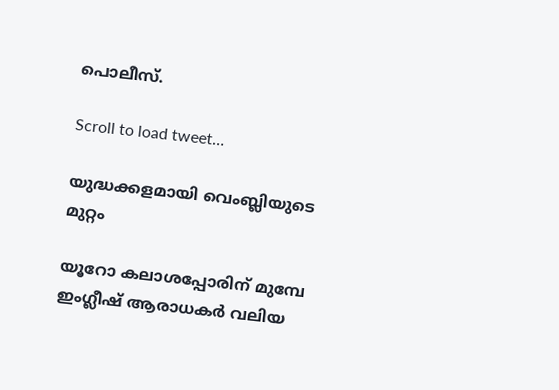പൊലീസ്.

Scroll to load tweet…

യുദ്ധക്കളമായി വെംബ്ലിയുടെ മുറ്റം

യൂറോ കലാശപ്പോരിന് മുമ്പേ ഇംഗ്ലീഷ് ആരാധകര്‍ വലിയ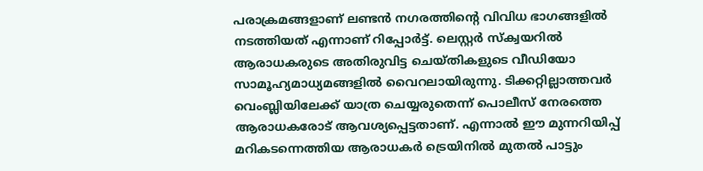പരാക്രമങ്ങളാണ് ലണ്ടന്‍ നഗരത്തിന്‍റെ വിവിധ ഭാഗങ്ങളില്‍ നടത്തിയത് എന്നാണ് റിപ്പോര്‍ട്ട്. ലെസ്റ്റര്‍ സ്‌ക്വയറില്‍ ആരാധകരുടെ അതിരുവിട്ട ചെയ്‌തികളുടെ വീഡിയോ സാമൂഹ്യമാധ്യമങ്ങളില്‍ വൈറലായിരുന്നു. ടിക്കറ്റില്ലാത്തവര്‍ വെംബ്ലിയിലേക്ക് യാത്ര ചെയ്യരുതെന്ന് പൊലീസ് നേരത്തെ ആരാധകരോട് ആവശ്യപ്പെട്ടതാണ്. എന്നാല്‍ ഈ മുന്നറിയിപ്പ് മറികടന്നെത്തിയ ആരാധകര്‍ ട്രെയിനില്‍ മുതല്‍ പാട്ടും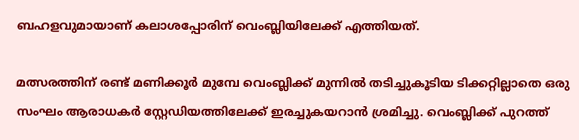ബഹളവുമായാണ് കലാശപ്പോരിന് വെംബ്ലിയിലേക്ക് എത്തിയത്.

മത്സരത്തിന് രണ്ട് മണിക്കൂര്‍ മുമ്പേ വെംബ്ലിക്ക് മുന്നില്‍ തടിച്ചുകൂടിയ ടിക്കറ്റില്ലാതെ ഒരു സംഘം ആരാധകര്‍ സ്റ്റേഡിയത്തിലേക്ക് ഇരച്ചുകയറാന്‍ ശ്രമിച്ചു. വെംബ്ലിക്ക് പുറത്ത്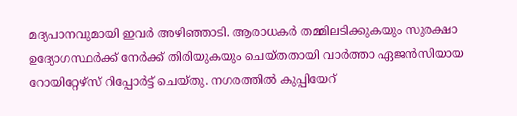മദ്യപാനവുമായി ഇവര്‍ അഴിഞ്ഞാടി. ആരാധകര്‍ തമ്മിലടിക്കുകയും സുരക്ഷാ ഉദ്യോഗസ്ഥര്‍ക്ക് നേര്‍ക്ക് തിരിയുകയും ചെയ്‌തതായി വാര്‍ത്താ ഏജന്‍സിയായ റോയിറ്റേഴ്‌സ് റിപ്പോര്‍ട്ട് ചെയ്തു. നഗരത്തില്‍ കുപ്പിയേറ്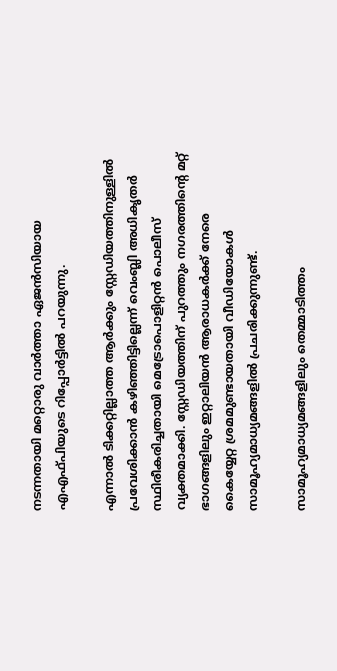നടന്നതായി മറ്റൊരു വാര്‍ത്താ ഏജന്‍സിയായ എഎഫ്‌പിയുടെ റിപ്പോര്‍ട്ടില്‍ പറയുന്നു.

എന്നാല്‍ ടിക്കറ്റില്ലാത്ത ആര്‍ക്കും സ്റ്റേഡിയത്തിനുള്ളില്‍ പ്രവേശിക്കാന്‍ കഴിഞ്ഞിട്ടില്ലെന്ന് വെംബ്ലി അധികൃതര്‍ സ്ഥിരീകരിച്ചതായി മെട്രോപൊളിറ്റന്‍ പൊലീസ് വ്യക്തമാക്കി. സ്റ്റേഡിയത്തിന് പുറത്തും നഗരത്തിന്‍റെ മറ്റ് ഭാഗങ്ങളിലും ഇറ്റാലിയന്‍ ആരാധകര്‍ക്ക് നേരെ കൈയ്യേറ്റ ശ്രമമുണ്ടായതായി വീഡിയോകള്‍ സാമൂഹ്യമാധ്യമങ്ങളില്‍ പ്രചരിക്കുന്നുണ്ട്.

സാമൂഹ്യമാധ്യമങ്ങളിലും തെമ്മാടിത്തം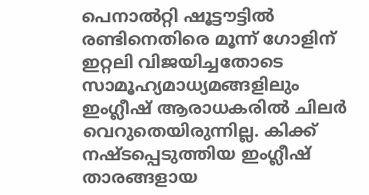പെനാല്‍റ്റി ഷൂട്ടൗട്ടിൽ രണ്ടിനെതിരെ മൂന്ന് ഗോളിന് ഇറ്റലി വിജയിച്ചതോടെ സാമൂഹ്യമാധ്യമങ്ങളിലും ഇംഗ്ലീഷ് ആരാധകരില്‍ ചിലര്‍ വെറുതെയിരുന്നില്ല. കിക്ക് നഷ്‌ടപ്പെടുത്തിയ ഇംഗ്ലീഷ് താരങ്ങളായ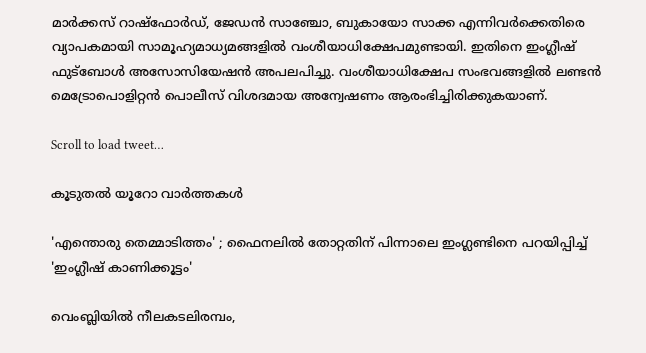മാര്‍ക്കസ് റാഷ്‌ഫോർഡ്, ജേഡന്‍ സാഞ്ചോ, ബുകായോ സാക്ക എന്നിവർക്കെതിരെ വ്യാപകമായി സാമൂഹ്യമാധ്യമങ്ങളില്‍ വംശീയാധിക്ഷേപമുണ്ടായി. ഇതിനെ ഇംഗ്ലീഷ് ഫുട്ബോള്‍ അസോസിയേഷന്‍ അപലപിച്ചു. വംശീയാധിക്ഷേപ സംഭവങ്ങളില്‍ ലണ്ടന്‍ മെട്രോപൊളിറ്റന്‍ പൊലീസ് വിശദമായ അന്വേഷണം ആരംഭിച്ചിരിക്കുകയാണ്.

Scroll to load tweet…

കൂടുതല്‍ യൂറോ വാര്‍ത്തകള്‍

'എന്തൊരു തെമ്മാടിത്തം' ; ഫൈനലില്‍ തോറ്റതിന് പിന്നാലെ ഇംഗ്ലണ്ടിനെ പറയിപ്പിച്ച് 'ഇംഗ്ലീഷ് കാണിക്കൂട്ടം'

വെംബ്ലിയില്‍ നീലകടലിരമ്പം,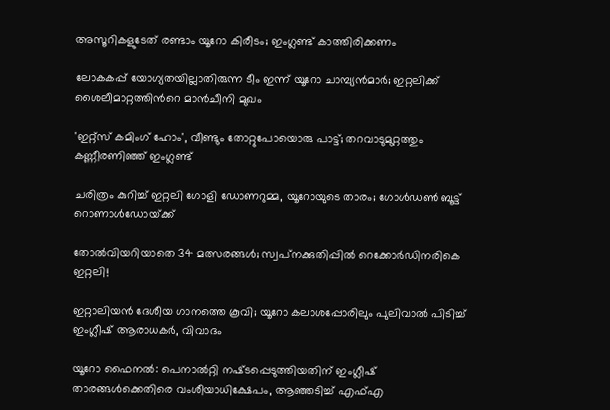അസൂറികളുടേത് രണ്ടാം യൂറോ കിരീടം; ഇംഗ്ലണ്ട് കാത്തിരിക്കണം

ലോകകപ്പ് യോഗ്യതയില്ലാതിരുന്ന ടീം ഇന്ന് യൂറോ ചാമ്പ്യന്‍മാര്‍; ഇറ്റലിക്ക് ശൈലീമാറ്റത്തിന്‍റെ മാന്‍ചീനി മുഖം

'ഇറ്റ്‌സ് കമിംഗ് ഹോം', വീണ്ടും തോറ്റുപോയൊരു പാട്ട്; തറവാടുമുറ്റത്തും കണ്ണീരണിഞ്ഞ് ഇംഗ്ലണ്ട്

ചരിത്രം കുറിച്ച് ഇറ്റലി ഗോളി ഡോണറുമ്മ, യൂറോയുടെ താരം; ഗോള്‍ഡണ്‍ ബൂട്ട് റൊണാള്‍ഡോയ്‌ക്ക്

തോല്‍വിയറിയാതെ 34 മത്സരങ്ങള്‍; സ്വപ്‌നക്കുതിപ്പില്‍ റെക്കോര്‍ഡിനരികെ ഇറ്റലി!

ഇറ്റാലിയൻ ദേശീയ ഗാനത്തെ കൂവി; യൂറോ കലാശപ്പോരിലും പുലിവാല്‍ പിടിച്ച് ഇംഗ്ലീഷ് ആരാധകര്‍, വിവാദം

യൂറോ ഫൈനല്‍: പെനാല്‍റ്റി നഷ്‌ടപ്പെടുത്തിയതിന് ഇംഗ്ലീഷ് താരങ്ങള്‍ക്കെതിരെ വംശീയാധിക്ഷേപം, ആഞ്ഞടിച്ച് എഫ്എ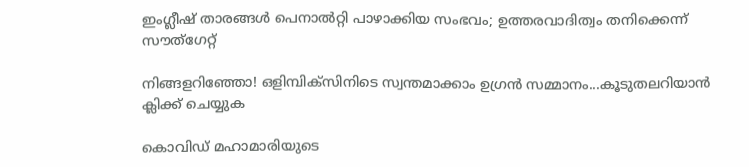ഇംഗ്ലീഷ് താരങ്ങള്‍ പെനാല്‍റ്റി പാഴാക്കിയ സംഭവം; ഉത്തരവാദിത്വം തനിക്കെന്ന് സൗത്‌‌ഗേറ്റ്

നിങ്ങളറിഞ്ഞോ! ഒളിമ്പിക്‌സിനിടെ സ്വന്തമാക്കാം ഉഗ്രന്‍ സമ്മാനം...കൂടുതലറിയാന്‍ ക്ലിക്ക് ചെയ്യുക

കൊവിഡ് മഹാമാരിയുടെ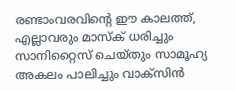രണ്ടാംവരവിന്റെ ഈ കാലത്ത്, എല്ലാവരും മാസ്‌ക് ധരിച്ചും സാനിറ്റൈസ് ചെയ്തും സാമൂഹ്യ അകലം പാലിച്ചും വാക്‌സിന്‍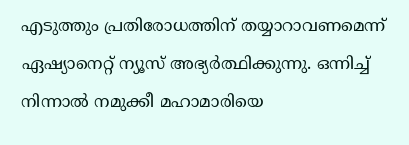എടുത്തും പ്രതിരോധത്തിന് തയ്യാറാവണമെന്ന് ഏഷ്യാനെറ്റ് ന്യൂസ് അഭ്യര്‍ത്ഥിക്കുന്നു. ഒന്നിച്ച് നിന്നാല്‍ നമുക്കീ മഹാമാരിയെ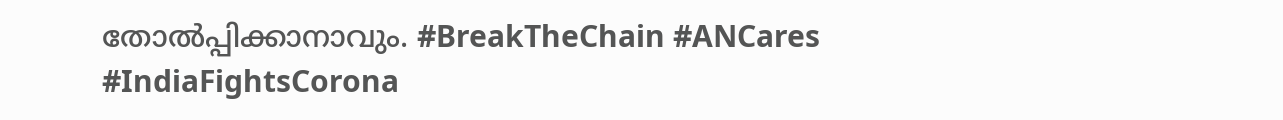തോല്‍പ്പിക്കാനാവും. #BreakTheChain #ANCares #IndiaFightsCorona